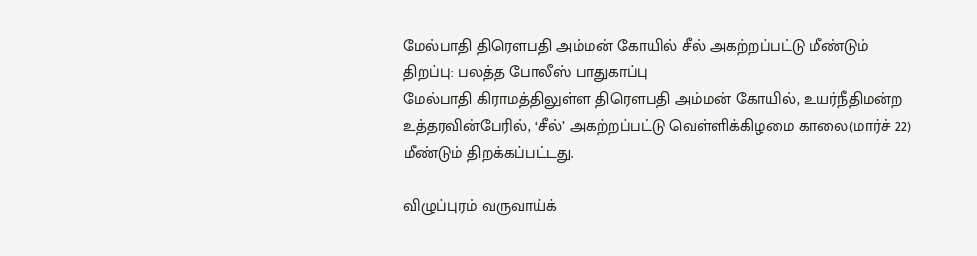மேல்பாதி திரெளபதி அம்மன் கோயில் சீல் அகற்றப்பட்டு மீண்டும் திறப்பு: பலத்த போலீஸ் பாதுகாப்பு
மேல்பாதி கிராமத்திலுள்ள திரெளபதி அம்மன் கோயில், உயர்நீதிமன்ற உத்தரவின்பேரில், ‘சீல்’ அகற்றப்பட்டு வெள்ளிக்கிழமை காலை(மார்ச் 22) மீண்டும் திறக்கப்பட்டது.

விழுப்புரம் வருவாய்க்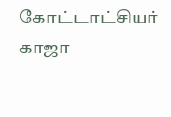கோட்டாட்சியர் காஜா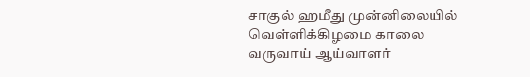சாகுல் ஹமீது முன்னிலையில் வெள்ளிக்கிழமை காலை வருவாய் ஆய்வாளர்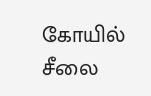கோயில் சீலை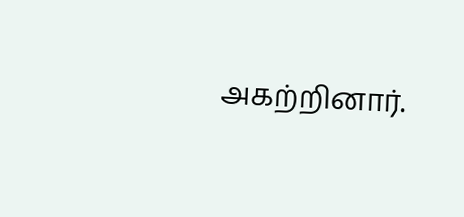அகற்றினார்.